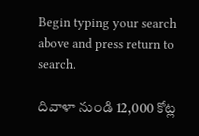Begin typing your search above and press return to search.

దివాళా నుండి 12,000 కోట్ల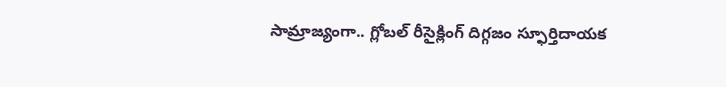సామ్రాజ్యంగా.. గ్లోబల్ రీసైక్లింగ్ దిగ్గ‌జం స్ఫూర్తిదాయక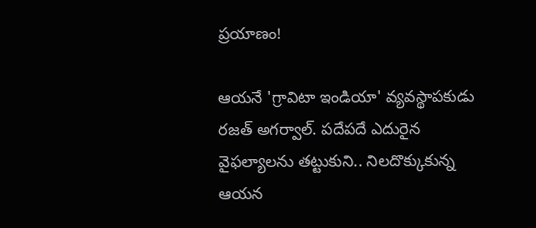ప్రయాణం!

ఆయనే 'గ్రావిటా ఇండియా' వ్యవస్థాపకుడు రజత్ అగర్వాల్. పదేపదే ఎదురైన వైఫల్యాలను తట్టుకుని.. నిలదొక్కుకున్న ఆయన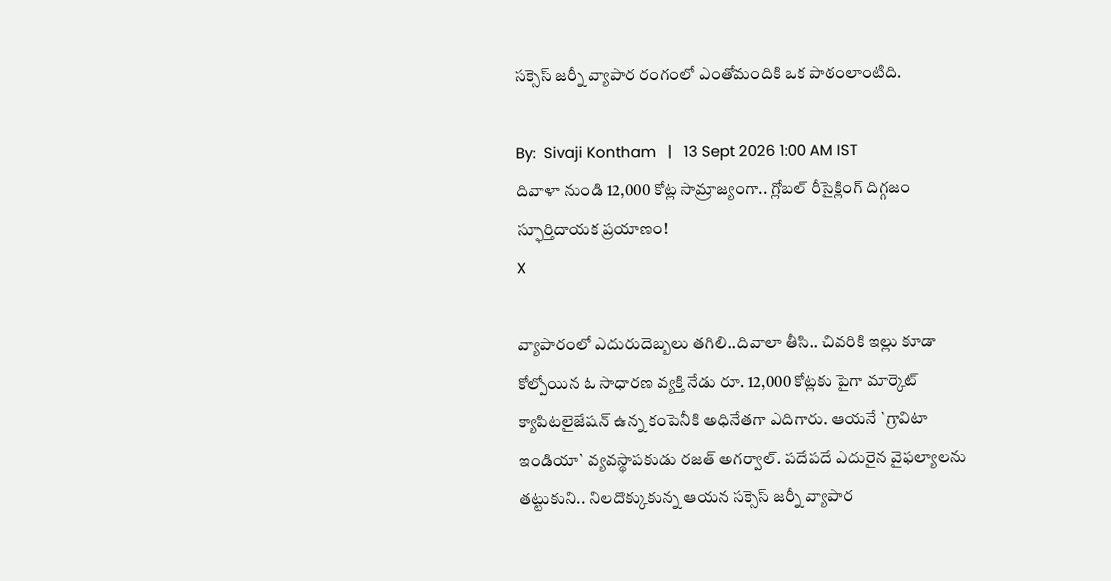సక్సెస్ జర్నీ వ్యాపార రంగంలో ఎంతోమందికి ఒక పాఠంలాంటిది.

By:  Sivaji Kontham   |   13 Sept 2026 1:00 AM IST
దివాళా నుండి 12,000 కోట్ల సామ్రాజ్యంగా.. గ్లోబల్ రీసైక్లింగ్ దిగ్గ‌జం స్ఫూర్తిదాయక ప్రయాణం!
X

వ్యాపారంలో ఎదురుదెబ్బలు తగిలి..దివాలా తీసి.. చివరికి ఇల్లు కూడా కోల్పోయిన ఓ సాధారణ వ్యక్తి నేడు రూ. 12,000 కోట్లకు పైగా మార్కెట్ క్యాపిటలైజేషన్ ఉన్న కంపెనీకి అధినేతగా ఎదిగారు. ఆయనే `గ్రావిటా ఇండియా` వ్యవస్థాపకుడు రజత్ అగర్వాల్. పదేపదే ఎదురైన వైఫల్యాలను తట్టుకుని.. నిలదొక్కుకున్న ఆయన సక్సెస్ జర్నీ వ్యాపార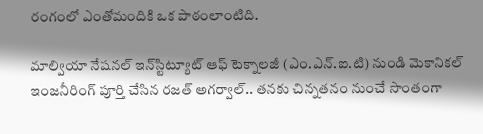రంగంలో ఎంతోమందికి ఒక పాఠంలాంటిది.

మాల్వియా నేషనల్ ఇన్‌స్టిట్యూట్ ఆఫ్ టెక్నాలజీ (ఎం.ఎన్.ఐ.టి) నుండి మెకానికల్ ఇంజనీరింగ్ పూర్తి చేసిన రజత్ అగర్వాల్.. తనకు చిన్నతనం నుంచే సొంతంగా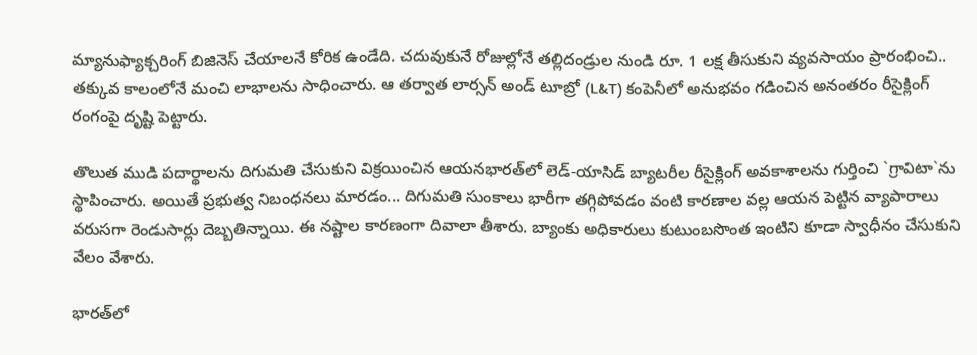మ్యానుఫ్యాక్చరింగ్ బిజినెస్ చేయాలనే కోరిక ఉండేది. చదువుకునే రోజుల్లోనే తల్లిదండ్రుల నుండి రూ. 1 లక్ష తీసుకుని వ్యవసాయం ప్రారంభించి.. తక్కువ కాలంలోనే మంచి లాభాలను సాధించారు. ఆ తర్వాత లార్సన్ అండ్ టూబ్రో (L&T) కంపెనీలో అనుభవం గడించిన అనంతరం రీసైక్లింగ్ రంగంపై దృష్టి పెట్టారు.

తొలుత ముడి పదార్థాలను దిగుమతి చేసుకుని విక్రయించిన ఆయనభారత్‌లో లెడ్-యాసిడ్ బ్యాటరీల రీసైక్లింగ్ అవకాశాలను గుర్తించి `గ్రావిటా`ను స్థాపించారు. అయితే ప్రభుత్వ నిబంధనలు మారడం... దిగుమతి సుంకాలు భారీగా తగ్గిపోవడం వంటి కారణాల వల్ల ఆయన పెట్టిన వ్యాపారాలు వరుసగా రెండుసార్లు దెబ్బతిన్నాయి. ఈ నష్టాల కారణంగా దివాలా తీశారు. బ్యాంకు అధికారులు కుటుంబసొంత ఇంటిని కూడా స్వాధీనం చేసుకుని వేలం వేశారు.

భారత్‌లో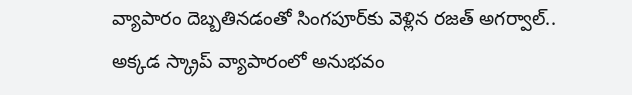వ్యాపారం దెబ్బతినడంతో సింగపూర్‌కు వెళ్లిన రజత్ అగర్వాల్.. అక్కడ స్క్రాప్ వ్యాపారంలో అనుభవం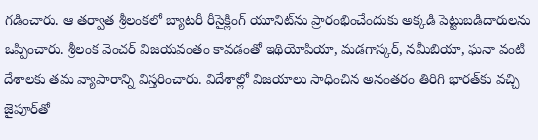గడించారు. ఆ తర్వాత శ్రీలంకలో బ్యాటరీ రీసైక్లింగ్ యూనిట్‌ను ప్రారంభించేందుకు అక్కడి పెట్టుబడిదారులను ఒప్పించారు. శ్రీలంక వెంచర్ విజయవంతం కావడంతో ఇథియోపియా, మడగాస్కర్, నమీబియా, ఘనా వంటి దేశాలకు తమ వ్యాపారాన్ని విస్తరించారు. విదేశాల్లో విజయాలు సాధించిన అనంతరం తిరిగి భారత్‌కు వచ్చి జైపూర్‌తో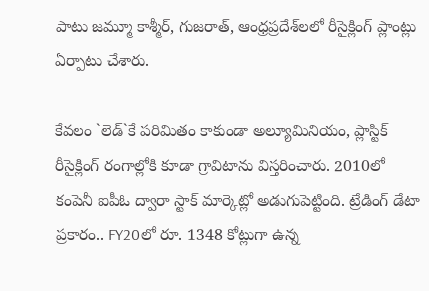పాటు జమ్మూ కాశ్మీర్, గుజరాత్, ఆంధ్రప్రదేశ్‌లలో రీసైక్లింగ్ ప్లాంట్లు ఏర్పాటు చేశారు.

కేవలం `లెడ్‌`కే పరిమితం కాకుండా అల్యూమినియం, ప్లాస్టిక్ రీసైక్లింగ్ రంగాల్లోకి కూడా గ్రావిటాను విస్తరించారు. 2010లో కంపెనీ ఐపీఓ ద్వారా స్టాక్ మార్కెట్లో అడుగుపెట్టింది. ట్రేడింగ్ డేటా ప్రకారం.. FY20లో రూ. 1348 కోట్లుగా ఉన్న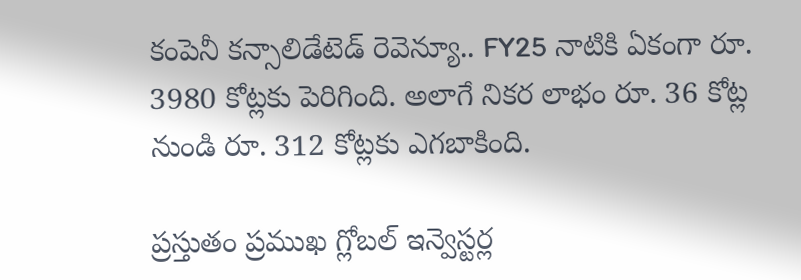కంపెనీ కన్సాలిడేటెడ్ రెవెన్యూ.. FY25 నాటికి ఏకంగా రూ. 3980 కోట్లకు పెరిగింది. అలాగే నికర లాభం రూ. 36 కోట్ల నుండి రూ. 312 కోట్లకు ఎగబాకింది.

ప్రస్తుతం ప్రముఖ గ్లోబల్ ఇన్వెస్టర్ల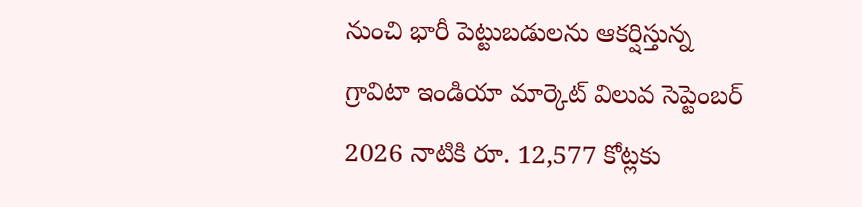నుంచి భారీ పెట్టుబడులను ఆకర్షిస్తున్న గ్రావిటా ఇండియా మార్కెట్ విలువ సెప్టెంబర్ 2026 నాటికి రూ. 12,577 కోట్లకు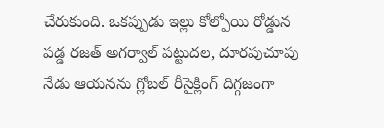చేరుకుంది. ఒకప్పుడు ఇల్లు కోల్పోయి రోడ్డున పడ్డ రజత్ అగర్వాల్ పట్టుదల, దూరపుచూపు నేడు ఆయనను గ్లోబల్ రీసైక్లింగ్ దిగ్గజంగా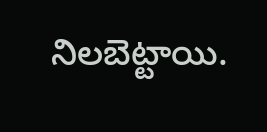నిలబెట్టాయి.